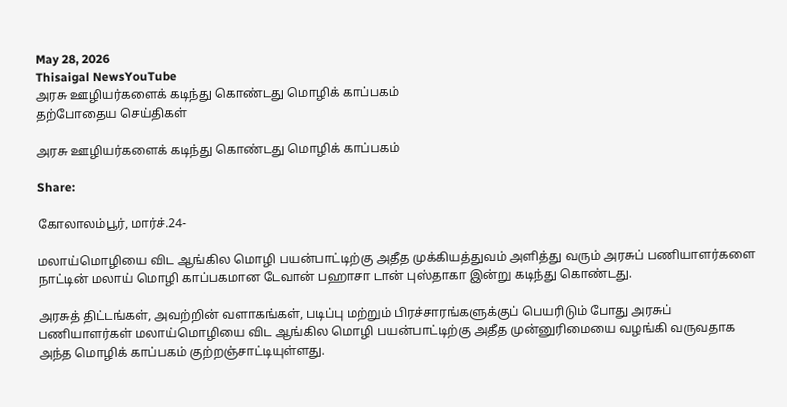May 28, 2026
Thisaigal NewsYouTube
அரசு ஊழியர்களைக் கடிந்து கொண்டது மொழிக் காப்பகம்
தற்போதைய செய்திகள்

அரசு ஊழியர்களைக் கடிந்து கொண்டது மொழிக் காப்பகம்

Share:

கோலாலம்பூர், மார்ச்.24-

மலாய்மொழியை விட ஆங்கில மொழி பயன்பாட்டிற்கு அதீத முக்கியத்துவம் அளித்து வரும் அரசுப் பணியாளர்களை நாட்டின் மலாய் மொழி காப்பகமான டேவான் பஹாசா டான் புஸ்தாகா இன்று கடிந்து கொண்டது.

அரசுத் திட்டங்கள், அவற்றின் வளாகங்கள், படிப்பு மற்றும் பிரச்சாரங்களுக்குப் பெயரிடும் போது அரசுப் பணியாளர்கள் மலாய்மொழியை விட ஆங்கில மொழி பயன்பாட்டிற்கு அதீத முன்னுரிமையை வழங்கி வருவதாக அந்த மொழிக் காப்பகம் குற்றஞ்சாட்டியுள்ளது.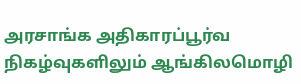அரசாங்க அதிகாரப்பூர்வ நிகழ்வுகளிலும் ஆங்கிலமொழி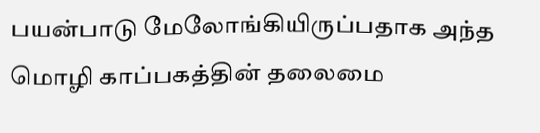பயன்பாடு மேலோங்கியிருப்பதாக அந்த மொழி காப்பகத்தின் தலைமை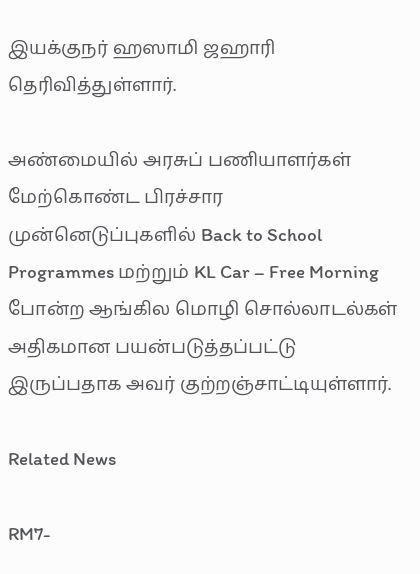இயக்குநர் ஹஸாமி ஜஹாரி தெரிவித்துள்ளார்.

அண்மையில் அரசுப் பணியாளர்கள் மேற்கொண்ட பிரச்சார முன்னெடுப்புகளில் Back to School Programmes மற்றும் KL Car – Free Morning போன்ற ஆங்கில மொழி சொல்லாடல்கள் அதிகமான பயன்படுத்தப்பட்டு இருப்பதாக அவர் குற்றஞ்சாட்டியுள்ளார்.

Related News

RM7-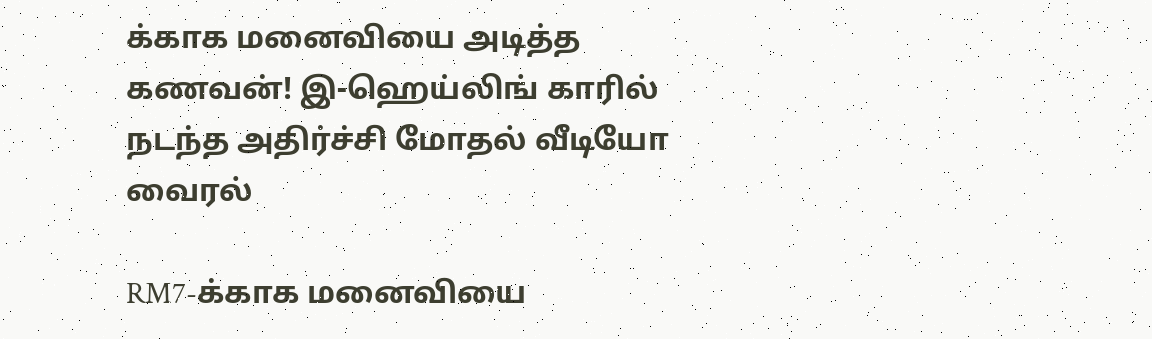க்காக மனைவியை அடித்த கணவன்! இ-ஹெய்லிங் காரில் நடந்த அதிர்ச்சி மோதல் வீடியோ வைரல்

RM7-க்காக மனைவியை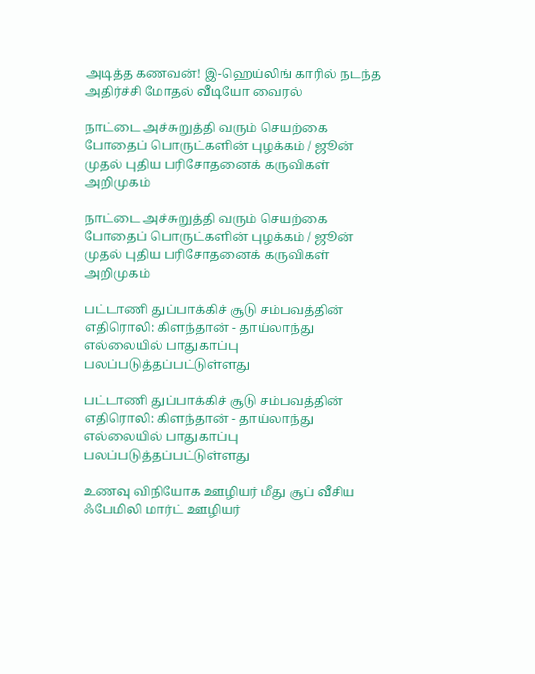அடித்த கணவன்! இ-ஹெய்லிங் காரில் நடந்த அதிர்ச்சி மோதல் வீடியோ வைரல்

நாட்டை அச்சுறுத்தி வரும் செயற்கை போதைப் பொருட்களின் புழக்கம் / ஜூன் முதல் புதிய பரிசோதனைக் கருவிகள் அறிமுகம்

நாட்டை அச்சுறுத்தி வரும் செயற்கை போதைப் பொருட்களின் புழக்கம் / ஜூன் முதல் புதிய பரிசோதனைக் கருவிகள் அறிமுகம்

பட்டாணி துப்பாக்கிச் சூடு சம்பவத்தின் எதிரொலி: கிளந்தான் - தாய்லாந்து எல்லையில் பாதுகாப்பு பலப்படுத்தப்பட்டுள்ளது

பட்டாணி துப்பாக்கிச் சூடு சம்பவத்தின் எதிரொலி: கிளந்தான் - தாய்லாந்து எல்லையில் பாதுகாப்பு பலப்படுத்தப்பட்டுள்ளது

உணவு விநியோக ஊழியர் மீது சூப் வீசிய ஃபேமிலி மார்ட் ஊழியர்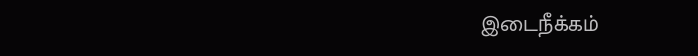இடைநீக்கம்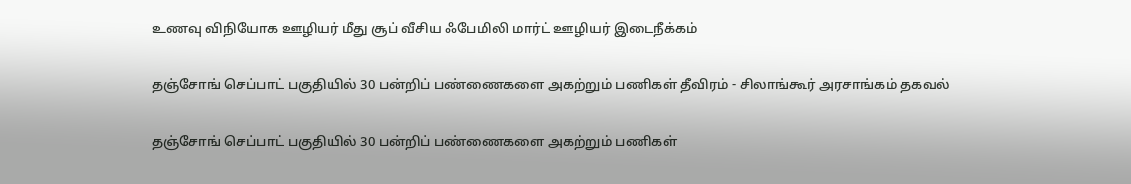உணவு விநியோக ஊழியர் மீது சூப் வீசிய ஃபேமிலி மார்ட் ஊழியர் இடைநீக்கம்

தஞ்சோங் செப்பாட் பகுதியில் 30 பன்றிப் பண்ணைகளை அகற்றும் பணிகள் தீவிரம் - சிலாங்கூர் அரசாங்கம் தகவல்

தஞ்சோங் செப்பாட் பகுதியில் 30 பன்றிப் பண்ணைகளை அகற்றும் பணிகள்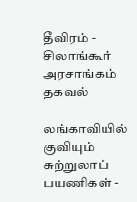தீவிரம் - சிலாங்கூர் அரசாங்கம் தகவல்

லங்காவியில் குவியும் சுற்றுலாப் பயணிகள் -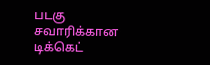படகு சவாரிக்கான டிக்கெட்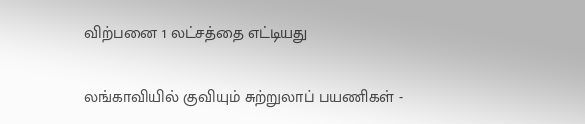விற்பனை 1 லட்சத்தை எட்டியது

லங்காவியில் குவியும் சுற்றுலாப் பயணிகள் -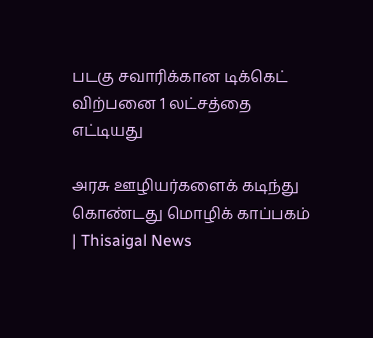படகு சவாரிக்கான டிக்கெட் விற்பனை 1 லட்சத்தை எட்டியது

அரசு ஊழியர்களைக் கடிந்து கொண்டது மொழிக் காப்பகம் | Thisaigal News